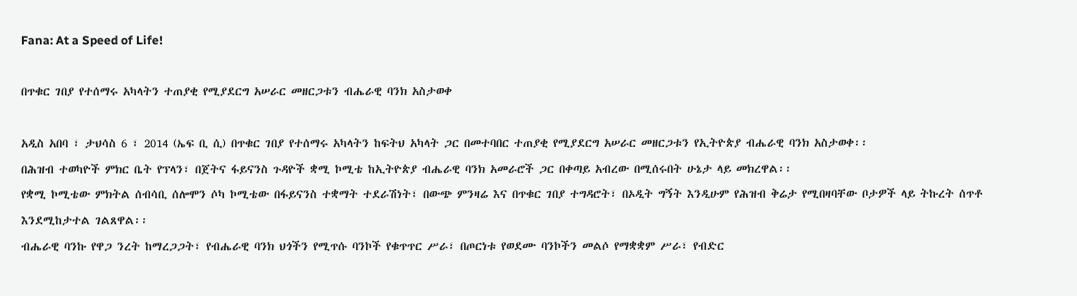Fana: At a Speed of Life!

በጥቁር ገበያ የተሰማሩ አካላትን ተጠያቂ የሚያደርግ አሠራር መዘርጋቱን ብሔራዊ ባንክ አስታወቀ

አዲስ አበባ ፣ ታህሳስ 6 ፣ 2014 (ኤፍ ቢ ሲ) በጥቁር ገበያ የተሰማሩ አካላትን ከፍትህ አካላት ጋር በመተባበር ተጠያቂ የሚያደርግ አሠራር መዘርጋቱን የኢትዮጵያ ብሔራዊ ባንክ አስታወቀ፡፡
በሕዝብ ተወካዮች ምክር ቤት የፕላን፣ በጀትና ፋይናንስ ጉዳዮች ቋሚ ኮሚቴ ከኢትዮጵያ ብሔራዊ ባንክ አመራሮች ጋር በቀጣይ አብረው በሚሰሩበት ሁኔታ ላይ መክረዋል፡፡
የቋሚ ኮሚቴው ምክትል ሰብሳቢ ሰሎሞን ሶካ ኮሚቴው በፋይናንስ ተቋማት ተደራሽነት፣ በውጭ ምንዛሬ እና በጥቁር ገበያ ተግዳሮት፣ በኦዲት ግኝት እንዲሁም የሕዝብ ቅሬታ የሚበዛባቸው ቦታዎች ላይ ትኩረት ሰጥቶ እንደሚከታተል ገልጸዋል፡፡
ብሔራዊ ባንኩ የዋጋ ንረት ከማረጋጋት፣ የብሔራዊ ባንክ ህጎችን የሚጥሱ ባንኮች የቁጥጥር ሥራ፣ በጦርነቱ የወደሙ ባንኮችን መልሶ የማቋቋም ሥራ፣ የብድር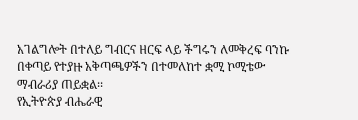አገልግሎት በተለይ ግብርና ዘርፍ ላይ ችግሩን ለመቅረፍ ባንኩ በቀጣይ የተያዙ አቅጣጫዎችን በተመለከተ ቋሚ ኮሚቴው ማብራሪያ ጠይቋል፡፡
የኢትዮጵያ ብሔራዊ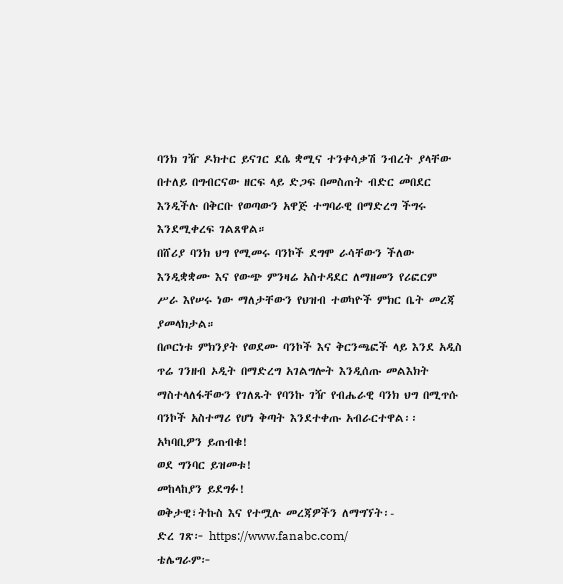ባንክ ገዥ ዶክተር ይናገር ደሴ ቋሚና ተንቀሳቃሽ ንብረት ያላቸው በተለይ በግብርናው ዘርፍ ላይ ድጋፍ በመስጠት ብድር መበደር እንዲችሉ በቅርቡ የወጣውን አዋጅ ተግባራዊ በማድረግ ችግሩ እንደሚቀረፍ ገልጸዋል።
በሸሪያ ባንክ ህግ የሚመሩ ባንኮች ደግሞ ራሳቸውን ችለው እንዲቋቋሙ እና የውጭ ምንዛሬ አስተዳደር ለማዘመን የሪፎርም ሥራ እየሠሩ ነው ማለታቸውን የህዝብ ተወካዮች ምክር ቤት መረጃ ያመላክታል።
በጦርነቱ ምክንያት የወደሙ ባንኮች እና ቅርንጫፎች ላይ እንደ አዲስ ጥሬ ገንዘብ ኦዲት በማድረግ አገልግሎት እንዲሰጡ መልእክት ማስተላለፋቸውን የገለጹት የባንኩ ገዥ የብሔራዊ ባንክ ህግ በሚጥሱ ባንኮች አስተማሪ የሆነ ቅጣት እንደተቀጡ አብራርተዋል፡፡
አካባቢዎን ይጠብቁ!
ወደ ግንባር ይዝመቱ!
መከላከያን ይደግፉ!
ወቅታዊ፣ትኩስ እና የተሟሉ መረጃዎችን ለማግኘት፡-
ድረ ገጽ፦ https://www.fanabc.com/
ቴሌግራም፦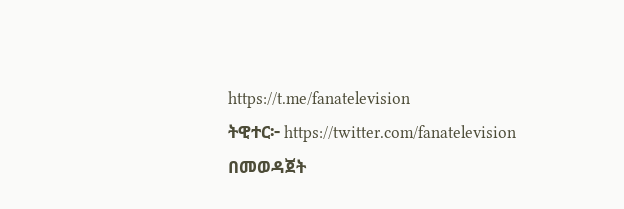https://t.me/fanatelevision
ትዊተር፦ https://twitter.com/fanatelevision በመወዳጀት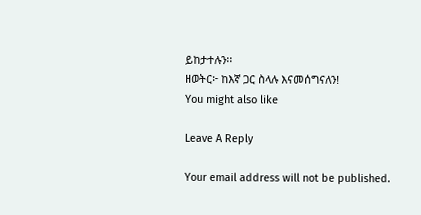ይከታተሉን፡፡
ዘወትር፦ ከእኛ ጋር ስላሉ እናመሰግናለን!
You might also like

Leave A Reply

Your email address will not be published.